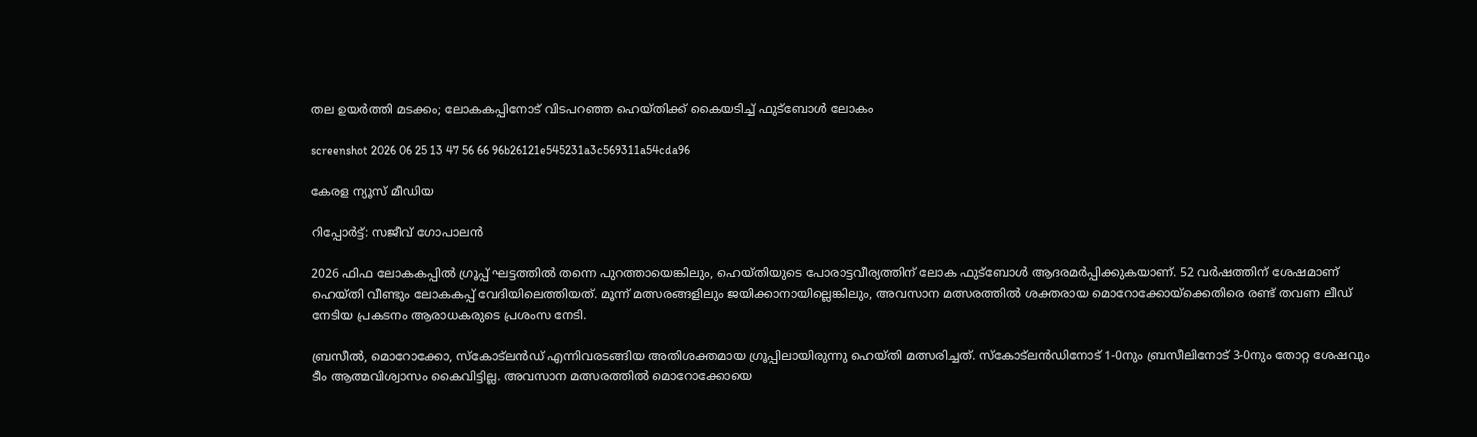തല ഉയർത്തി മടക്കം; ലോകകപ്പിനോട് വിടപറഞ്ഞ ഹെയ്തിക്ക് കൈയടിച്ച് ഫുട്ബോൾ ലോകം

screenshot 2026 06 25 13 47 56 66 96b26121e545231a3c569311a54cda96

കേരള ന്യൂസ് മീഡിയ

റിപ്പോർട്ട്: സജീവ് ഗോപാലൻ

2026 ഫിഫ ലോകകപ്പിൽ ഗ്രൂപ്പ് ഘട്ടത്തിൽ തന്നെ പുറത്തായെങ്കിലും, ഹെയ്തിയുടെ പോരാട്ടവീര്യത്തിന് ലോക ഫുട്ബോൾ ആദരമർപ്പിക്കുകയാണ്. 52 വർഷത്തിന് ശേഷമാണ് ഹെയ്തി വീണ്ടും ലോകകപ്പ് വേദിയിലെത്തിയത്. മൂന്ന് മത്സരങ്ങളിലും ജയിക്കാനായില്ലെങ്കിലും, അവസാന മത്സരത്തിൽ ശക്തരായ മൊറോക്കോയ്‌ക്കെതിരെ രണ്ട് തവണ ലീഡ് നേടിയ പ്രകടനം ആരാധകരുടെ പ്രശംസ നേടി.

ബ്രസീൽ, മൊറോക്കോ, സ്കോട്‍ലൻഡ് എന്നിവരടങ്ങിയ അതിശക്തമായ ഗ്രൂപ്പിലായിരുന്നു ഹെയ്തി മത്സരിച്ചത്. സ്കോട്‍ലൻഡിനോട് 1-0നും ബ്രസീലിനോട് 3-0നും തോറ്റ ശേഷവും ടീം ആത്മവിശ്വാസം കൈവിട്ടില്ല. അവസാന മത്സരത്തിൽ മൊറോക്കോയെ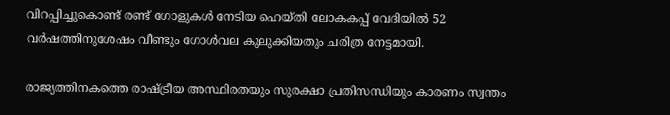വിറപ്പിച്ചുകൊണ്ട് രണ്ട് ഗോളുകൾ നേടിയ ഹെയ്തി ലോകകപ്പ് വേദിയിൽ 52 വർഷത്തിനുശേഷം വീണ്ടും ഗോൾവല കുലുക്കിയതും ചരിത്ര നേട്ടമായി.

രാജ്യത്തിനകത്തെ രാഷ്ട്രീയ അസ്ഥിരതയും സുരക്ഷാ പ്രതിസന്ധിയും കാരണം സ്വന്തം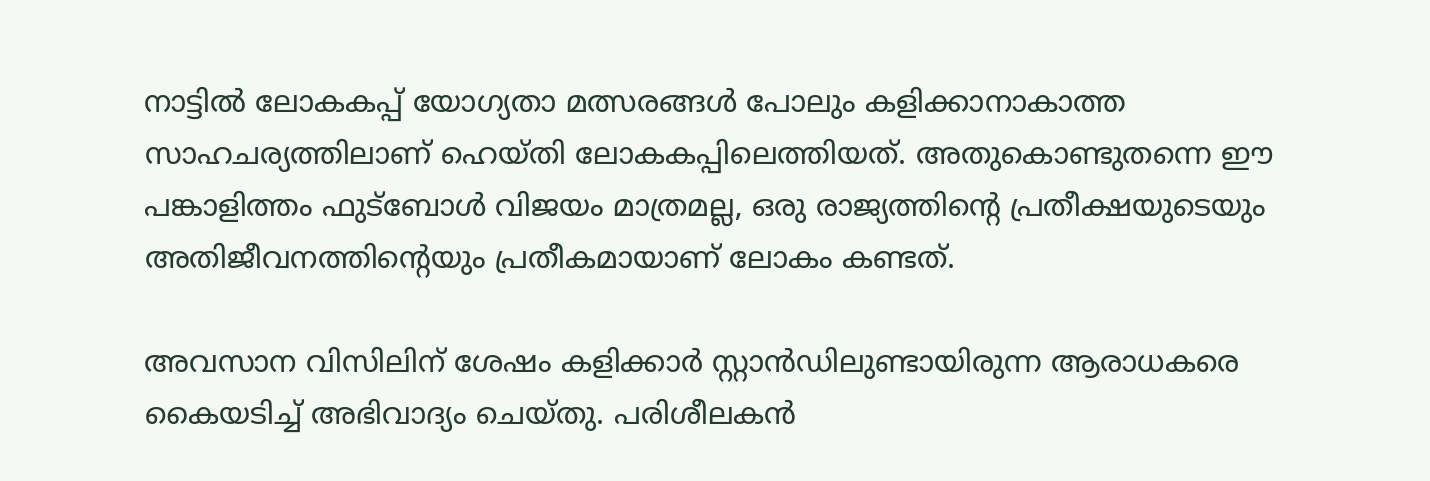നാട്ടിൽ ലോകകപ്പ് യോഗ്യതാ മത്സരങ്ങൾ പോലും കളിക്കാനാകാത്ത സാഹചര്യത്തിലാണ് ഹെയ്തി ലോകകപ്പിലെത്തിയത്. അതുകൊണ്ടുതന്നെ ഈ പങ്കാളിത്തം ഫുട്ബോൾ വിജയം മാത്രമല്ല, ഒരു രാജ്യത്തിന്റെ പ്രതീക്ഷയുടെയും അതിജീവനത്തിന്റെയും പ്രതീകമായാണ് ലോകം കണ്ടത്.

അവസാന വിസിലിന് ശേഷം കളിക്കാർ സ്റ്റാൻഡിലുണ്ടായിരുന്ന ആരാധകരെ കൈയടിച്ച് അഭിവാദ്യം ചെയ്തു. പരിശീലകൻ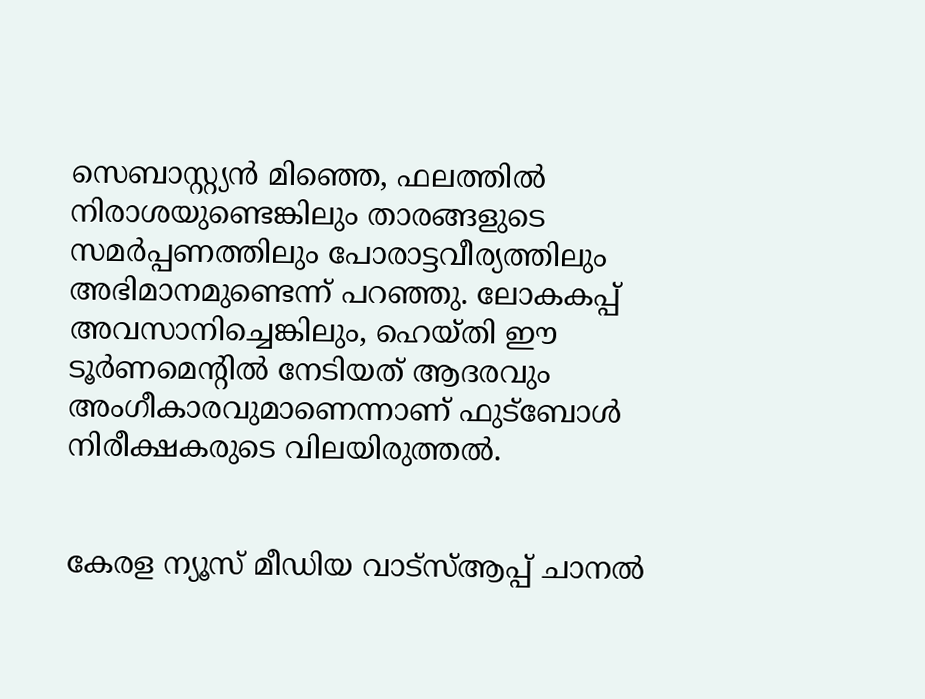സെബാസ്റ്റ്യൻ മിഞ്ഞെ, ഫലത്തിൽ നിരാശയുണ്ടെങ്കിലും താരങ്ങളുടെ സമർപ്പണത്തിലും പോരാട്ടവീര്യത്തിലും അഭിമാനമുണ്ടെന്ന് പറഞ്ഞു. ലോകകപ്പ് അവസാനിച്ചെങ്കിലും, ഹെയ്തി ഈ ടൂർണമെന്റിൽ നേടിയത് ആദരവും അംഗീകാരവുമാണെന്നാണ് ഫുട്ബോൾ നിരീക്ഷകരുടെ വിലയിരുത്തൽ.


കേരള ന്യൂസ് മീഡിയ വാട്സ്ആപ്പ് ചാനൽ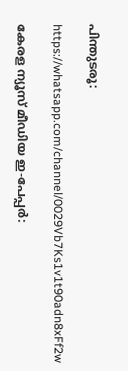പിന്തുടരൂ:

https://whatsapp.com/channel/0029Vb7Ks1v1t90adn8xFf2w

കേരള ന്യൂസ് മീഡിയ ഇ-പേപ്പർ: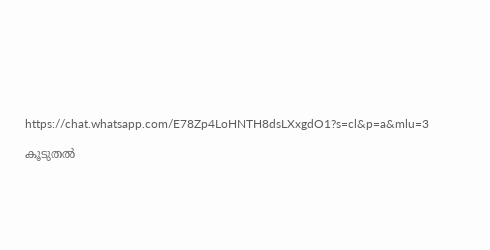https://chat.whatsapp.com/E78Zp4LoHNTH8dsLXxgdO1?s=cl&p=a&mlu=3

കൂടുതൽ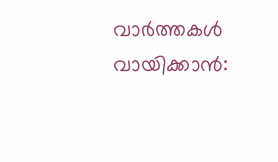വാർത്തകൾ വായിക്കാൻ: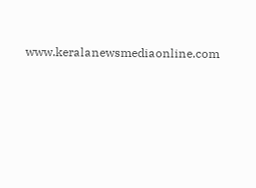www.keralanewsmediaonline.com